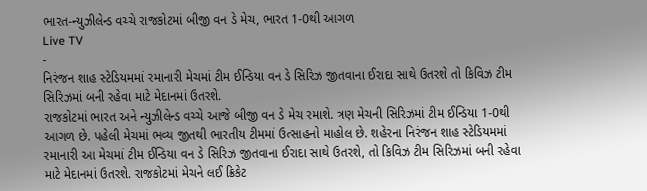ભારત-ન્યુઝીલેન્ડ વચ્ચે રાજકોટમાં બીજી વન ડે મેચ, ભારત 1-0થી આગળ
Live TV
-
નિરંજન શાહ સ્ટેડિયમમાં રમાનારી મેચમાં ટીમ ઈન્ડિયા વન ડે સિરિઝ જીતવાના ઈરાદા સાથે ઉતરશે તો કિવિઝ ટીમ સિરિઝમાં બની રહેવા માટે મેદાનમાં ઉતરશે.
રાજકોટમાં ભારત અને ન્યુઝીલેન્ડ વચ્ચે આજે બીજી વન ડે મેચ રમાશે. ત્રણ મેચની સિરિઝમાં ટીમ ઈન્ડિયા 1-0થી આગળ છે. પહેલી મેચમાં ભવ્ય જીતથી ભારતીય ટીમમાં ઉત્સાહનો માહોલ છે. શહેરના નિરંજન શાહ સ્ટેડિયમમાં રમાનારી આ મેચમાં ટીમ ઈન્ડિયા વન ડે સિરિઝ જીતવાના ઈરાદા સાથે ઉતરશે, તો કિવિઝ ટીમ સિરિઝમાં બની રહેવા માટે મેદાનમાં ઉતરશે. રાજકોટમાં મેચને લઈ ક્રિકેટ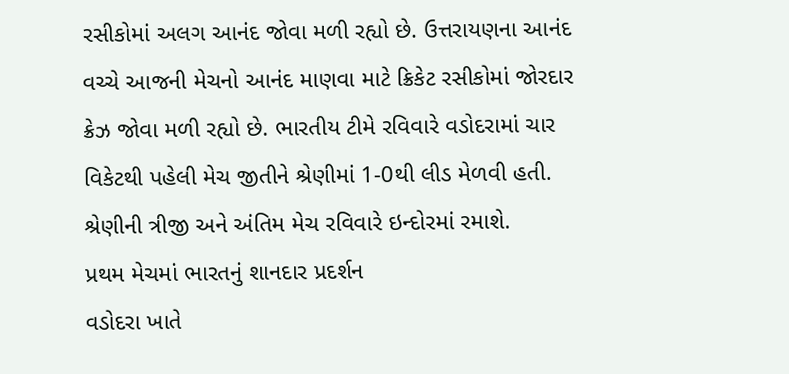રસીકોમાં અલગ આનંદ જોવા મળી રહ્યો છે. ઉત્તરાયણના આનંદ વચ્ચે આજની મેચનો આનંદ માણવા માટે ક્રિકેટ રસીકોમાં જોરદાર ક્રેઝ જોવા મળી રહ્યો છે. ભારતીય ટીમે રવિવારે વડોદરામાં ચાર વિકેટથી પહેલી મેચ જીતીને શ્રેણીમાં 1-0થી લીડ મેળવી હતી. શ્રેણીની ત્રીજી અને અંતિમ મેચ રવિવારે ઇન્દોરમાં રમાશે.
પ્રથમ મેચમાં ભારતનું શાનદાર પ્રદર્શન
વડોદરા ખાતે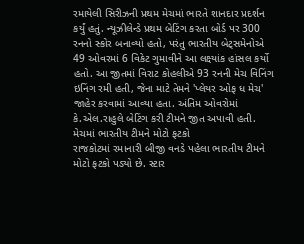રમાયેલી સિરીઝની પ્રથમ મેચમાં ભારતે શાનદાર પ્રદર્શન કર્યું હતું. ન્યૂઝીલેન્ડે પ્રથમ બેટિંગ કરતા બોર્ડ પર 300 રનનો સ્કોર બનાવ્યો હતો, પરંતુ ભારતીય બેટ્સમેનોએ 49 ઓવરમાં 6 વિકેટ ગુમાવીને આ લક્ષ્યાંક હાંસલ કર્યો હતો. આ જીતમાં વિરાટ કોહલીએ 93 રનની મેચ વિનિંગ ઇનિંગ રમી હતી, જેના માટે તેમને 'પ્લેયર ઓફ ધ મેચ' જાહેર કરવામાં આવ્યા હતા. અંતિમ ઓવરોમાં કે.એલ.રાહુલે બેટિંગ કરી ટીમને જીત અપાવી હતી.
મેચમાં ભારતીય ટીમને મોટો ફટકો
રાજકોટમાં રમાનારી બીજી વનડે પહેલા ભારતીય ટીમને મોટો ફટકો પડ્યો છે. સ્ટાર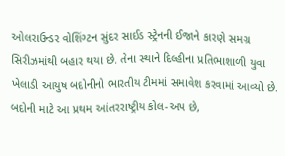ઓલરાઉન્ડર વોશિંગ્ટન સુંદર સાઈડ સ્ટ્રેનની ઈજાને કારણે સમગ્ર સિરીઝમાંથી બહાર થયા છે. તેના સ્થાને દિલ્હીના પ્રતિભાશાળી યુવા ખેલાડી આયુષ બદોનીનો ભારતીય ટીમમાં સમાવેશ કરવામાં આવ્યો છે. બદોની માટે આ પ્રથમ આંતરરાષ્ટ્રીય કોલ-અપ છે,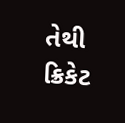તેથી ક્રિકેટ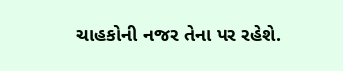ચાહકોની નજર તેના પર રહેશે.